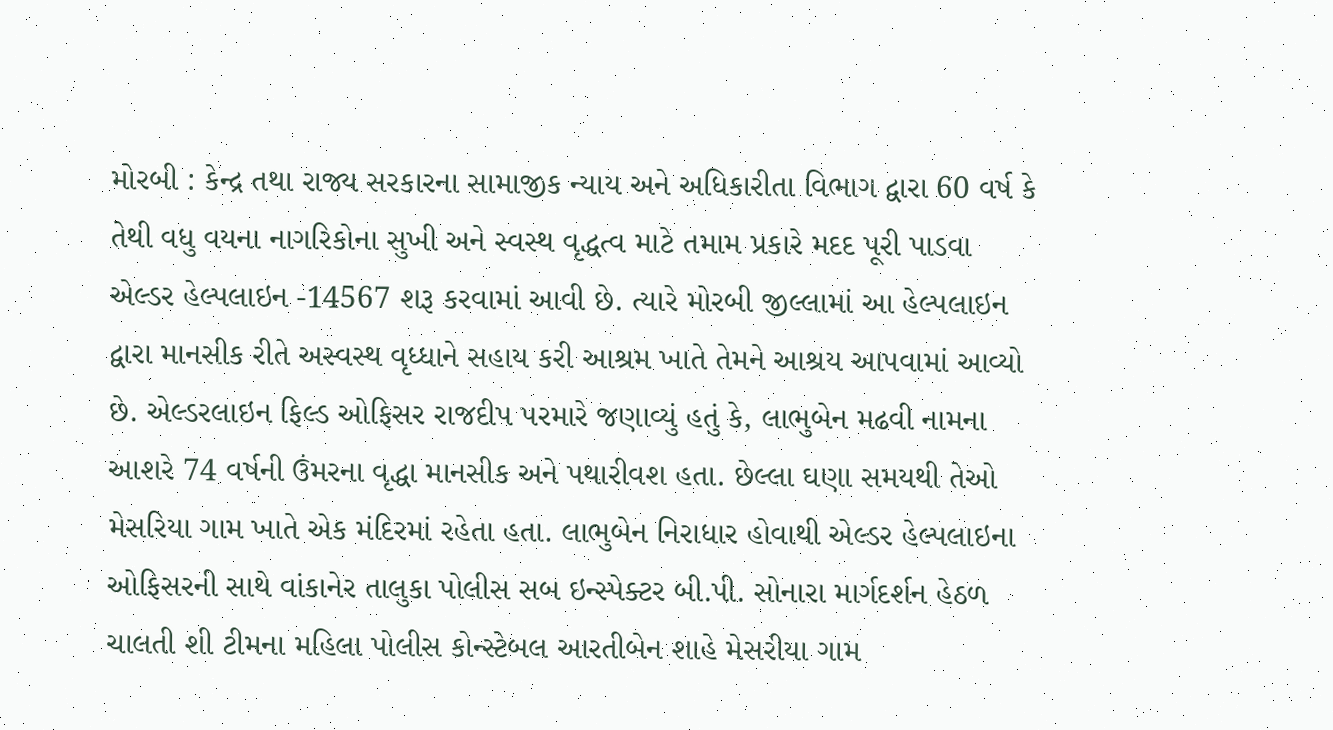મોરબી : કેન્દ્ર તથા રાજ્ય સરકારના સામાજીક ન્યાય અને અધિકારીતા વિભાગ દ્વારા 60 વર્ષ કે તેથી વધુ વયના નાગરિકોના સુખી અને સ્વસ્થ વૃદ્ધત્વ માટે તમામ પ્રકારે મદદ પૂરી પાડવા એલ્ડર હેલ્પલાઇન -14567 શરૂ કરવામાં આવી છે. ત્યારે મોરબી જીલ્લામાં આ હેલ્પલાઇન દ્વારા માનસીક રીતે અસ્વસ્થ વૃધ્ધાને સહાય કરી આશ્રમ ખાતે તેમને આશ્રય આપવામાં આવ્યો છે. એલ્ડરલાઇન ફિલ્ડ ઓફિસર રાજદીપ પરમારે જણાવ્યું હતું કે, લાભુબેન મઢવી નામના આશરે 74 વર્ષની ઉંમરના વૃદ્ધા માનસીક અને પથારીવશ હતા. છેલ્લા ઘણા સમયથી તેઓ મેસરિયા ગામ ખાતે એક મંદિરમાં રહેતા હતા. લાભુબેન નિરાધાર હોવાથી એલ્ડર હેલ્પલાઇના ઓફિસરની સાથે વાંકાનેર તાલુકા પોલીસ સબ ઇન્સ્પેક્ટર બી.પી. સોનારા માર્ગદર્શન હેઠળ ચાલતી શી ટીમના મહિલા પોલીસ કોન્સ્ટેબલ આરતીબેન શાહે મેસરીયા ગામ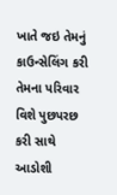ખાતે જઇ તેમનું કાઉન્સેલિંગ કરી તેમના પરિવાર વિશે પુછપરછ કરી સાથે આડોશી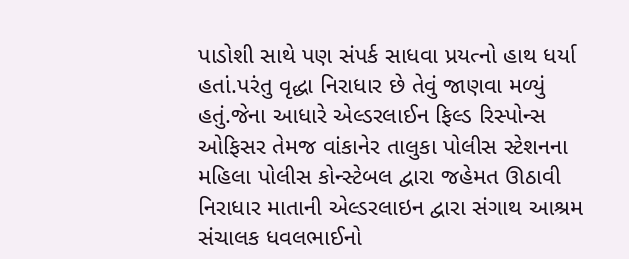પાડોશી સાથે પણ સંપર્ક સાધવા પ્રયત્નો હાથ ધર્યા હતાં.પરંતુ વૃદ્ધા નિરાધાર છે તેવું જાણવા મળ્યું હતું.જેના આધારે એલ્ડરલાઈન ફિલ્ડ રિસ્પોન્સ ઓફિસર તેમજ વાંકાનેર તાલુકા પોલીસ સ્ટેશનના મહિલા પોલીસ કોન્સ્ટેબલ દ્વારા જહેમત ઊઠાવી નિરાધાર માતાની એલ્ડરલાઇન દ્વારા સંગાથ આશ્રમ સંચાલક ધવલભાઈનો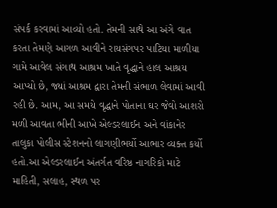સંપર્ક કરવામાં આવ્યો હતો. તેમની સાથે આ અંગે વાત કરતા તેમણે આગળ આવીને રાયસંગપર પાટિયા માળીયા ગામે આવેલ સંગાથ આશ્રમ ખાતે વૃદ્ધાને હાલ આશ્રય આપ્યો છે, જ્યાં આશ્રમ દ્વારા તેમની સંભાળ લેવામાં આવી રહી છે. આમ, આ સમયે વૃદ્ધાને પોતાના ઘર જેવો આશરો મળી આવતા ભીની આખે એલ્ડરલાઈન અને વાંકાનેર તાલુકા પોલીસ સ્ટેશનનો લાગણીભર્યો આભાર વ્યક્ત કર્યો હતો.આ એલ્ડરલાઈન અંતર્ગત વરિષ્ઠ નાગરિકો માટે માહિતી, સલાહ, સ્થળ પર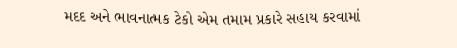મદદ અને ભાવનાત્મક ટેકો એમ તમામ પ્રકારે સહાય કરવામાં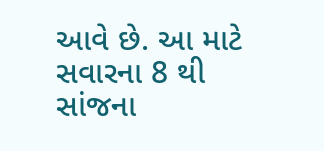આવે છે. આ માટે સવારના 8 થી સાંજના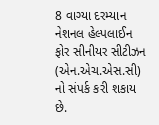8 વાગ્યા દરમ્યાન નેશનલ હેલ્પલાઈન ફોર સીનીયર સીટીઝન (એન.એચ.એસ.સી) નો સંપર્ક કરી શકાય છે.